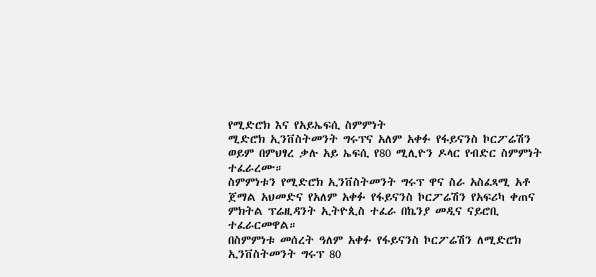የሚድሮክ እና የአይኤፍሲ ስምምነት
ሚድሮክ ኢንቨስትመንት ግሩፕና አለም አቀፉ የፋይናንስ ኮርፖሬሽን ወይም በምህፃረ ቃሉ አይ ኤፍሲ የ80 ሚሊዮን ዶላር የብድር ስምምነት ተፈራረሙ።
ስምምነቱን የሚድሮክ ኢንቨስትመንት ግሩፕ ዋና ስራ አስፈጻሚ አቶ ጀማል አህመድና የአለም አቀፉ የፋይናንስ ኮርፖሬሽን የአፍሪካ ቀጠና ምክትል ፕሬዚዳንት ኢትዮጲስ ተፈራ በኬንያ መዲና ናይሮቢ ተፈራርመዋል።
በስምምነቱ መሰረት ዓለም አቀፉ የፋይናንስ ኮርፖሬሽን ለሚድሮክ ኢንቨስትመንት ግሩፕ 80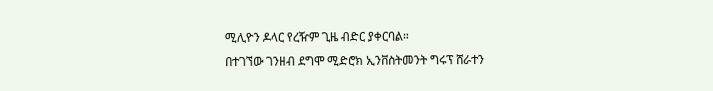ሚሊዮን ዶላር የረዥም ጊዜ ብድር ያቀርባል።
በተገኘው ገንዘብ ደግሞ ሚድሮክ ኢንቨስትመንት ግሩፕ ሸራተን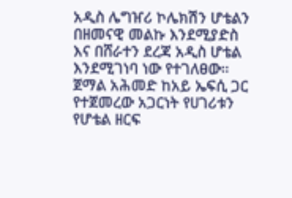አዲስ ሌግዠሪ ኮሌክሽን ሆቴልን በዘመናዊ መልኩ እንደሚያድስ እና በሸራተን ደረጃ አዲስ ሆቴል እንደሚገነባ ነው የተገለፀው።
ጀማል አሕመድ ከአይ ኤፍሲ ጋር የተጀመረው አጋርነት የሀገሪቱን የሆቴል ዘርፍ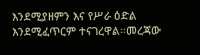እንደሚያዘምን እና የሥራ ዕድል እንደሚፈጥርም ተናገረዋል።መረጃው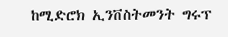ከሚድሮክ ኢንቨስትመንት ግሩፕ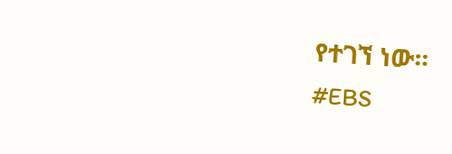የተገኘ ነው።
#EBS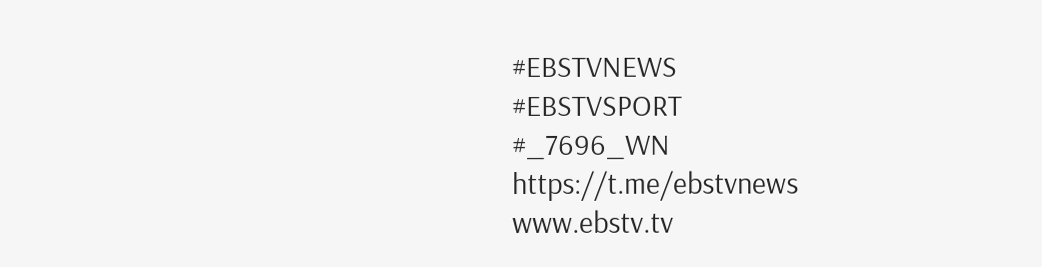#EBSTVNEWS
#EBSTVSPORT
#_7696_WN
https://t.me/ebstvnews
www.ebstv.tv